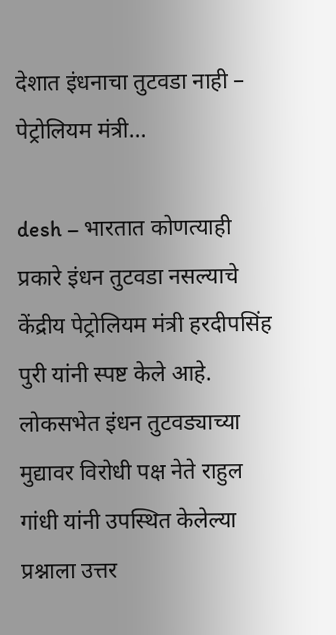देशात इंधनाचा तुटवडा नाही – पेट्रोलियम मंत्री…

desh – भारतात कोणत्याही प्रकारे इंधन तुटवडा नसल्याचे केंद्रीय पेट्रोलियम मंत्री हरदीपसिंह पुरी यांनी स्पष्ट केले आहे. लोकसभेत इंधन तुटवड्याच्या मुद्यावर विरोधी पक्ष नेते राहुल गांधी यांनी उपस्थित केलेल्या प्रश्नाला उत्तर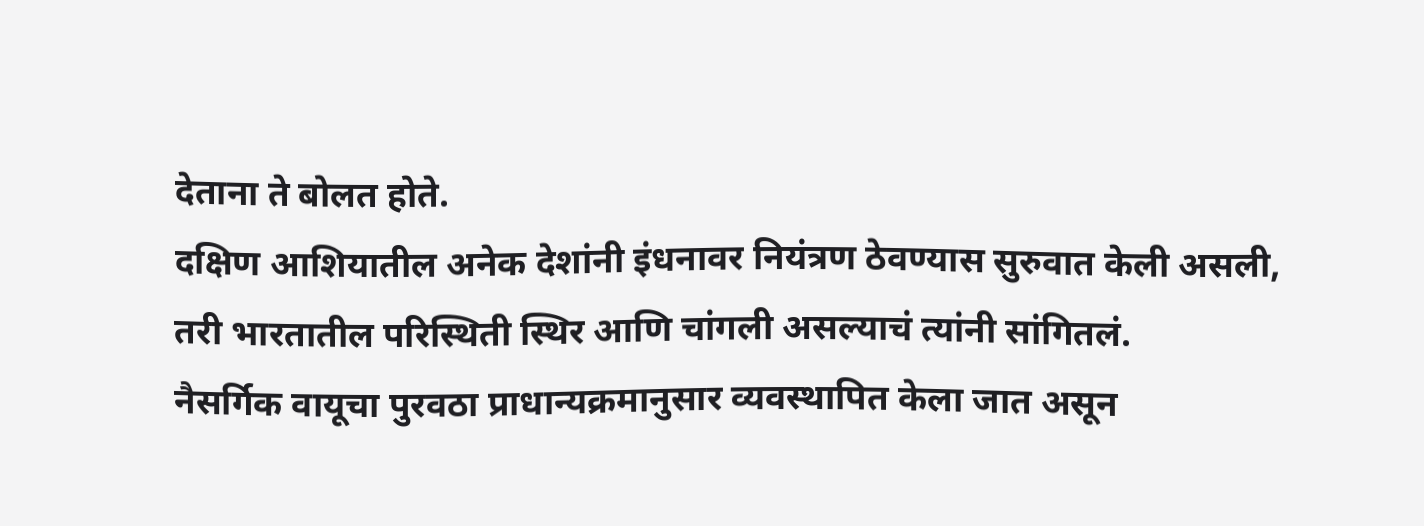देताना ते बोलत होते.
दक्षिण आशियातील अनेक देशांनी इंधनावर नियंत्रण ठेवण्यास सुरुवात केली असली, तरी भारतातील परिस्थिती स्थिर आणि चांगली असल्याचं त्यांनी सांगितलं.
नैसर्गिक वायूचा पुरवठा प्राधान्यक्रमानुसार व्यवस्थापित केला जात असून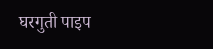घरगुती पाइप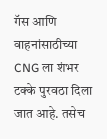गॅस आणि वाहनांसाठीच्या CNG ला शंभर टक्के पुरवठा दिला जात आहे. तसेच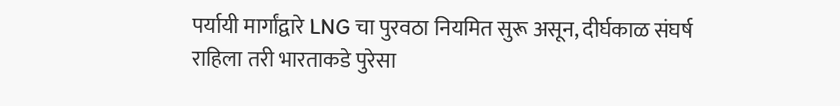पर्यायी मार्गांद्वारे LNG चा पुरवठा नियमित सुरू असून, दीर्घकाळ संघर्ष राहिला तरी भारताकडे पुरेसा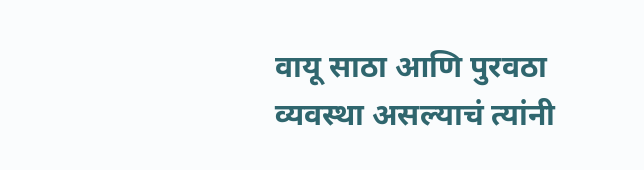वायू साठा आणि पुरवठा व्यवस्था असल्याचं त्यांनी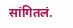सांगितलं.